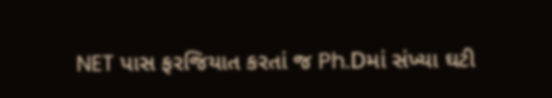NET પાસ ફરજિયાત કરતાં જ Ph.Dમાં સંખ્યા ઘટી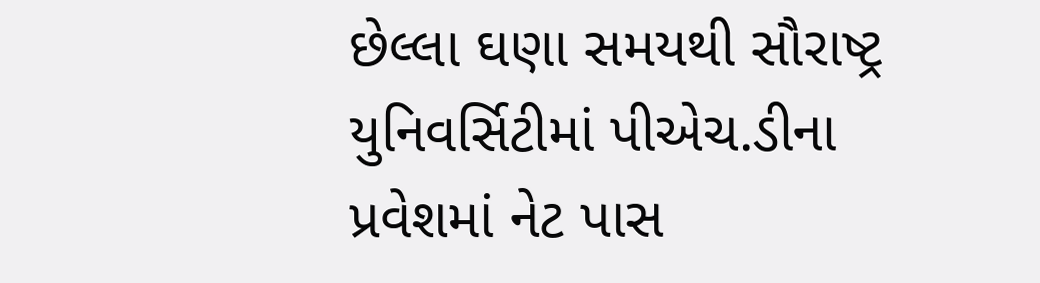છેલ્લા ઘણા સમયથી સૌરાષ્ટ્ર યુનિવર્સિટીમાં પીએચ.ડીના પ્રવેશમાં નેટ પાસ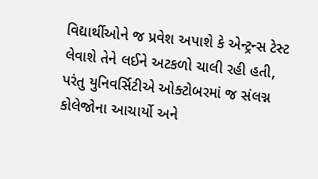વિદ્યાર્થીઓને જ પ્રવેશ અપાશે કે એન્ટ્રન્સ ટેસ્ટ લેવાશે તેને લઈને અટકળો ચાલી રહી હતી, પરંતુ યુનિવર્સિટીએ ઓક્ટોબરમાં જ સંલગ્ન કોલેજોના આચાર્યો અને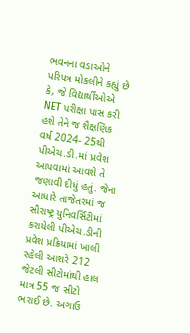ભવનના વડાઓને પરિપત્ર મોકલીને કહ્યું છે કે, જે વિદ્યાર્થીઓએ NET પરીક્ષા પાસ કરી હશે તેને જ શૈક્ષણિક વર્ષ 2024- 25થી પીએચ.ડી.માં પ્રવેશ આપવામાં આવશે તે જણાવી દીધું હતું. જેના આધારે તાજેતરમાં જ સૌરાષ્ટ્ર યુનિવર્સિટીમાં કરાયેલી પીએચ.ડીની પ્રવેશ પ્રક્રિયામાં ખાલી રહેલી આશરે 212 જેટલી સીટોમાંથી હાલ માત્ર 55 જ સીટો ભરાઈ છે. અગાઉ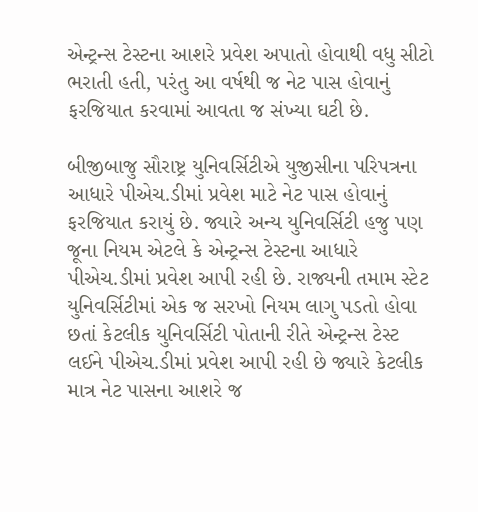એન્ટ્રન્સ ટેસ્ટના આશરે પ્રવેશ અપાતો હોવાથી વધુ સીટો ભરાતી હતી, પરંતુ આ વર્ષથી જ નેટ પાસ હોવાનું ફરજિયાત કરવામાં આવતા જ સંખ્યા ઘટી છે.

બીજીબાજુ સૌરાષ્ટ્ર યુનિવર્સિટીએ યુજીસીના પરિપત્રના આધારે પીએચ.ડીમાં પ્રવેશ માટે નેટ પાસ હોવાનું ફરજિયાત કરાયું છે. જ્યારે અન્ય યુનિવર્સિટી હજુ પણ જૂના નિયમ એટલે કે એન્ટ્રન્સ ટેસ્ટના આધારે પીએચ.ડીમાં પ્રવેશ આપી રહી છે. રાજ્યની તમામ સ્ટેટ યુનિવર્સિટીમાં એક જ સરખો નિયમ લાગુ પડતો હોવા છતાં કેટલીક યુનિવર્સિટી પોતાની રીતે એન્ટ્રન્સ ટેસ્ટ લઈને પીએચ.ડીમાં પ્રવેશ આપી રહી છે જ્યારે કેટલીક માત્ર નેટ પાસના આશરે જ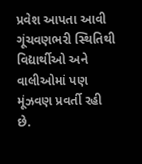પ્રવેશ આપતા આવી ગૂંચવણભરી સ્થિતિથી વિદ્યાર્થીઓ અને વાલીઓમાં પણ મૂંઝવણ પ્રવર્તી રહી છે.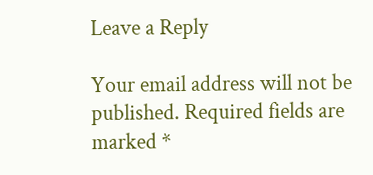Leave a Reply

Your email address will not be published. Required fields are marked *